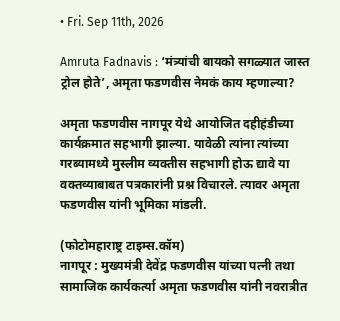• Fri. Sep 11th, 2026

Amruta Fadnavis : ‘मंत्र्यांची बायको सगळ्यात जास्त ट्रोल होते’, अमृता फडणवीस नेमकं काय म्हणाल्या?

अमृता फडणवीस नागपूर येथे आयोजित दहीहंडीच्या कार्यक्रमात सहभागी झाल्या. यावेळी त्यांना त्यांच्या गरब्यामध्ये मुस्लीम व्यक्तीस सहभागी होऊ द्यावे या वक्तव्याबाबत पत्रकारांनी प्रश्न विचारले. त्यावर अमृता फडणवीस यांनी भूमिका मांडली.

(फोटोमहाराष्ट्र टाइम्स.कॉम)
नागपूर : मुख्यमंत्री देवेंद्र फडणवीस यांच्या पत्नी तथा सामाजिक कार्यकर्त्या अमृता फडणवीस यांनी नवरात्रीत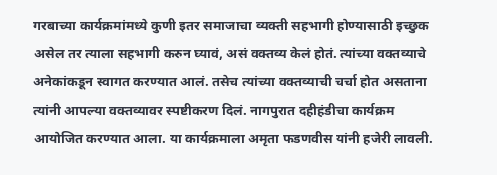गरबाच्या कार्यक्रमांमध्ये कुणी इतर समाजाचा व्यक्ती सहभागी होण्यासाठी इच्छुक असेल तर त्याला सहभागी करुन घ्यावं, असं वक्तव्य केलं होतं. त्यांच्या वक्तव्याचे अनेकांकडून स्वागत करण्यात आलं. तसेच त्यांच्या वक्तव्याची चर्चा होत असताना त्यांनी आपल्या वक्तव्यावर स्पष्टीकरण दिलं. नागपुरात दहीहंडीचा कार्यक्रम आयोजित करण्यात आला. या कार्यक्रमाला अमृता फडणवीस यांनी हजेरी लावली.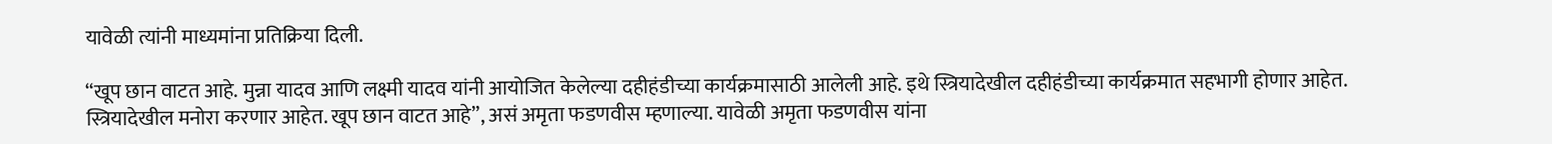यावेळी त्यांनी माध्यमांना प्रतिक्रिया दिली.

“खूप छान वाटत आहे. मुन्ना यादव आणि लक्ष्मी यादव यांनी आयोजित केलेल्या दहीहंडीच्या कार्यक्रमासाठी आलेली आहे. इथे स्त्रियादेखील दहीहंडीच्या कार्यक्रमात सहभागी होणार आहेत. स्त्रियादेखील मनोरा करणार आहेत. खूप छान वाटत आहे”, असं अमृता फडणवीस म्हणाल्या. यावेळी अमृता फडणवीस यांना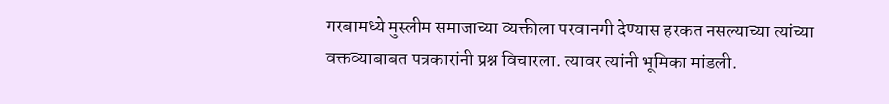गरबामध्ये मुस्लीम समाजाच्या व्यक्तीला परवानगी देण्यास हरकत नसल्याच्या त्यांच्या वक्तव्याबाबत पत्रकारांनी प्रश्न विचारला. त्यावर त्यांनी भूमिका मांडली.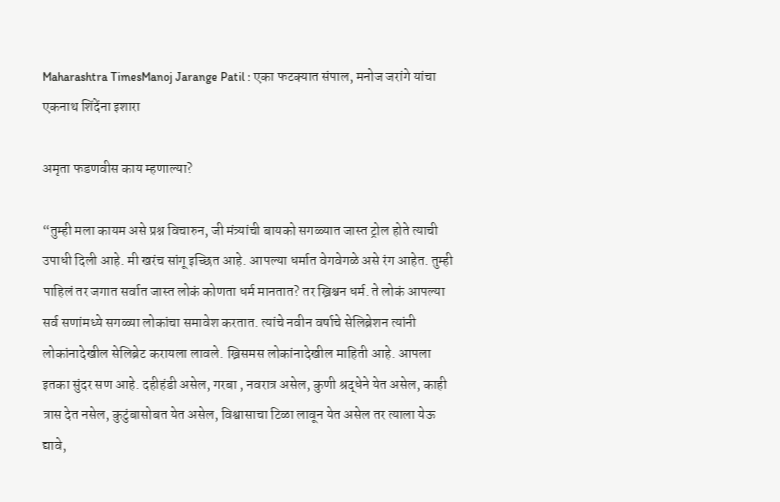Maharashtra TimesManoj Jarange Patil : एका फटक्यात संपाल, मनोज जरांगे यांचा एकनाथ शिंदेंना इशारा

अमृता फडणवीस काय म्हणाल्या?

“तुम्ही मला कायम असे प्रश्न विचारुन, जी मंत्र्यांची बायको सगळ्यात जास्त ट्रोल होते त्याची उपाधी दिली आहे. मी खरंच सांगू इच्छित आहे. आपल्या धर्मात वेगवेगळे असे रंग आहेत. तुम्ही पाहिलं तर जगात सर्वात जास्त लोकं कोणता धर्म मानतात? तर ख्रिश्चन धर्म. ते लोकं आपल्या सर्व सणांमध्ये सगळ्या लोकांचा समावेश करतात. त्यांचे नवीन वर्षाचे सेलिब्रेशन त्यांनी लोकांनादेखील सेलिब्रेट करायला लावले. ख्रिसमस लोकांनादेखील माहिती आहे. आपला इतका सुंदर सण आहे. दहीहंडी असेल, गरबा , नवरात्र असेल, कुणी श्रद्धेने येत असेल, काही त्रास देत नसेल, कुटुंबासोबत येत असेल, विश्वासाचा टिळा लावून येत असेल तर त्याला येऊ द्यावे,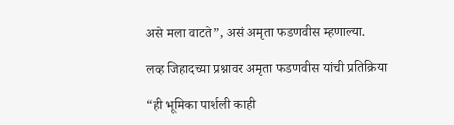असे मला वाटते”, असं अमृता फडणवीस म्हणाल्या.

लव्ह जिहादच्या प्रश्नावर अमृता फडणवीस यांची प्रतिक्रिया

“ही भूमिका पार्शली काही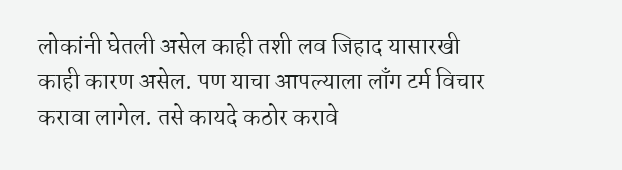लोकांनी घेतली असेल काही तशी लव जिहाद यासारखी काही कारण असेल. पण याचा आपल्याला लाँग टर्म विचार करावा लागेल. तसे कायदे कठोर करावे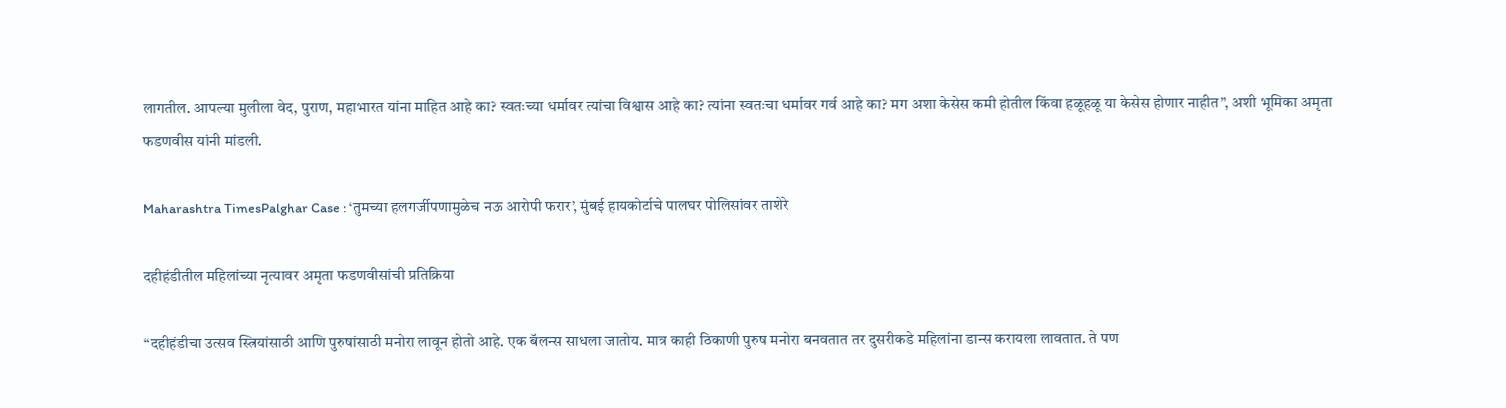लागतील. आपल्या मुलीला वेद, पुराण, महाभारत यांना माहित आहे का? स्वतःच्या धर्मावर त्यांचा विश्वास आहे का? त्यांना स्वतःचा धर्मावर गर्व आहे का? मग अशा केसेस कमी होतील किंवा हळूहळू या केसेस होणार नाहीत”, अशी भूमिका अमृता फडणवीस यांनी मांडली.

Maharashtra TimesPalghar Case : ‘तुमच्या हलगर्जीपणामुळेच नऊ आरोपी फरार’, मुंबई हायकोर्टाचे पालघर पोलिसांवर ताशेरे

दहीहंडीतील महिलांच्या नृत्यावर अमृता फडणवीसांची प्रतिक्रिया

“दहीहंडीचा उत्सव स्त्रियांसाठी आणि पुरुषांसाठी मनोरा लावून होतो आहे. एक बॅलन्स साधला जातोय. मात्र काही ठिकाणी पुरुष मनोरा बनवतात तर दुसरीकडे महिलांना डान्स करायला लावतात. ते पण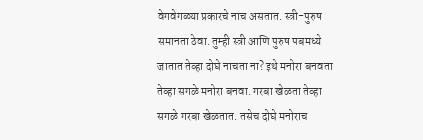वेगवेगळ्या प्रकारचे नाच असतात. स्त्री-पुरुष समानता ठेवा. तुम्ही स्त्री आणि पुरुष पबमध्ये जातात तेव्हा दोघे नाचता ना? इथे मनोरा बनवता तेव्हा सगळे मनोरा बनवा. गरबा खेळता तेव्हा सगळे गरबा खेळतात. तसेच दोघे मनोराच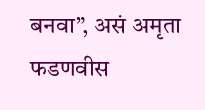बनवा”, असं अमृता फडणवीस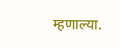म्हणाल्या.